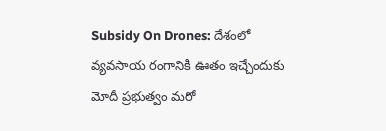Subsidy On Drones: దేశంలో వ్యవసాయ రంగానికి ఊతం ఇచ్చేందుకు మోదీ ప్రభుత్వం మరో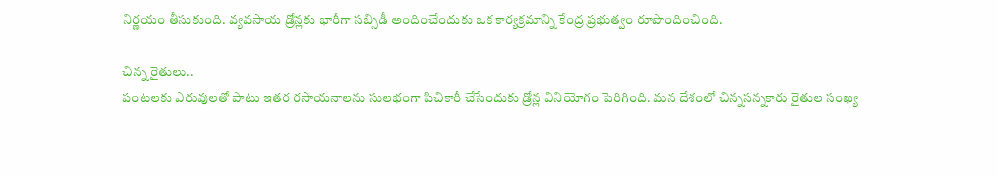నిర్ణయం తీసుకుంది. వ్యవసాయ డ్రోన్లకు భారీగా సబ్సిడీ అందించేందుకు ఒక కార్యక్రమాన్ని కేంద్ర ప్రభుత్వం రూపొందించింది.

చిన్న రైతులు..
పంటలకు ఎరువులతో పాటు ఇతర రసాయనాలను సులభంగా పిచికారీ చేసేందుకు డ్రోన్ల వినియోగం పెరిగింది. మన దేశంలో చిన్నసన్నకారు రైతుల సంఖ్య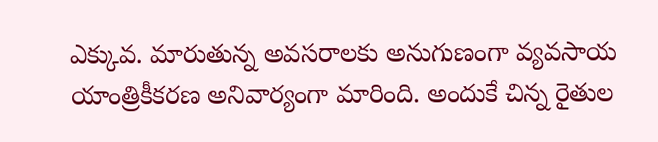ఎక్కువ. మారుతున్న అవసరాలకు అనుగుణంగా వ్యవసాయ యాంత్రికీకరణ అనివార్యంగా మారింది. అందుకే చిన్న రైతుల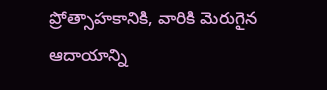ప్రోత్సాహకానికి, వారికి మెరుగైన ఆదాయాన్ని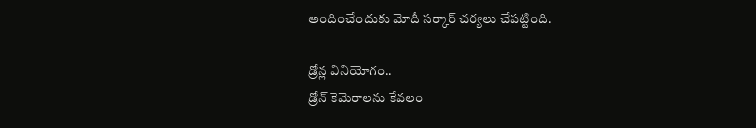అందించేందుకు మోదీ సర్కార్ చర్యలు చేపట్టింది.

డ్రోన్ల వినియోగం..
డ్రోన్ కెమెరాలను కేవలం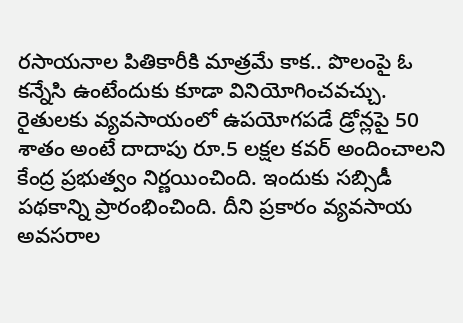రసాయనాల పితికారీకి మాత్రమే కాక.. పొలంపై ఓ కన్నేసి ఉంటేందుకు కూడా వినియోగించవచ్చు. రైతులకు వ్యవసాయంలో ఉపయోగపడే డ్రోన్లపై 50 శాతం అంటే దాదాపు రూ.5 లక్షల కవర్ అందించాలని కేంద్ర ప్రభుత్వం నిర్ణయించింది. ఇందుకు సబ్సిడీ పథకాన్ని ప్రారంభించింది. దీని ప్రకారం వ్యవసాయ అవసరాల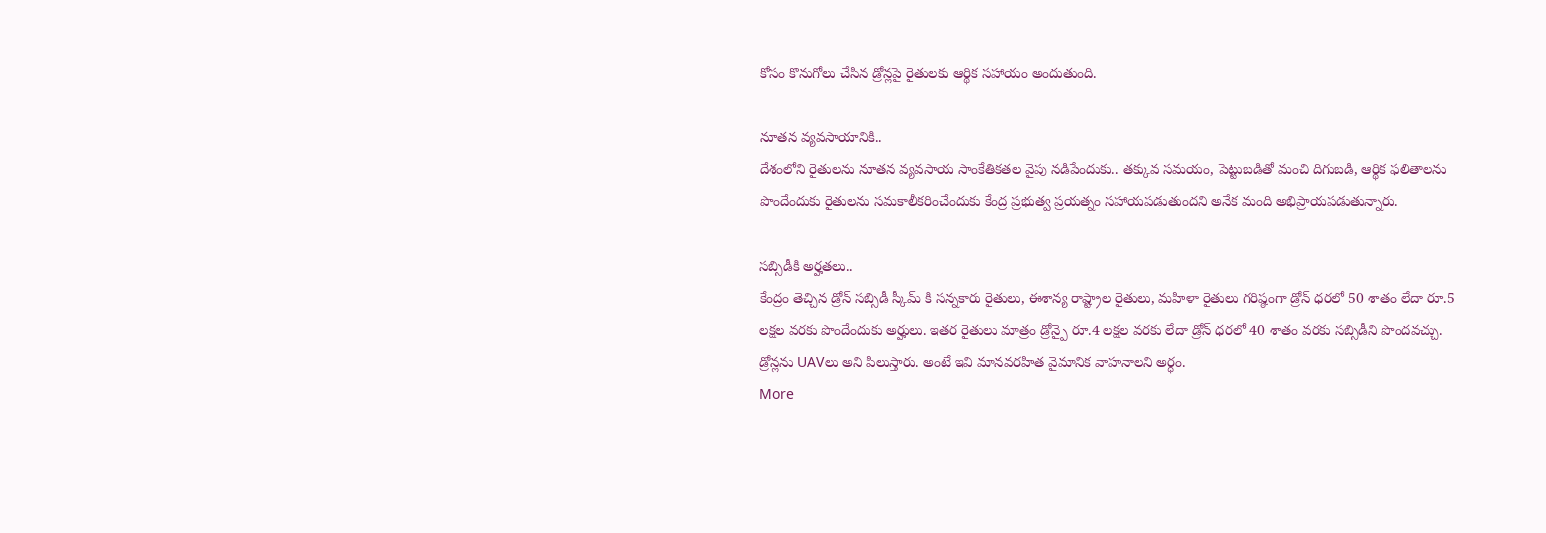కోసం కొనుగోలు చేసిన డ్రోన్లపై రైతులకు ఆర్థిక సహాయం అందుతుంది.

నూతన వ్యవసాయానికి..
దేశంలోని రైతులను నూతన వ్యవసాయ సాంకేతికతల వైపు నడిపేందుకు.. తక్కువ సమయం, పెట్టుబడితో మంచి దిగుబడి, ఆర్థిక ఫలితాలను పొందేందుకు రైతులను సమకాలీకరించేందుకు కేంద్ర ప్రభుత్వ ప్రయత్నం సహాయపడుతుందని అనేక మంది అభిప్రాయపడుతున్నారు.

సబ్సిడీకి అర్హతలు..
కేంద్రం తెచ్చిన డ్రోన్ సబ్సిడీ స్కీమ్ కి సన్నకారు రైతులు, ఈశాన్య రాష్ట్రాల రైతులు, మహిళా రైతులు గరిష్ఠంగా డ్రోన్ ధరలో 50 శాతం లేదా రూ.5 లక్షల వరకు పొందేందుకు అర్హులు. ఇతర రైతులు మాత్రం డ్రోన్పై రూ.4 లక్షల వరకు లేదా డ్రోన్ ధరలో 40 శాతం వరకు సబ్సిడీని పొందవచ్చు. డ్రోన్లను UAVలు అని పిలుస్తారు. అంటే ఇవి మానవరహిత వైమానిక వాహనాలని అర్ధం.
More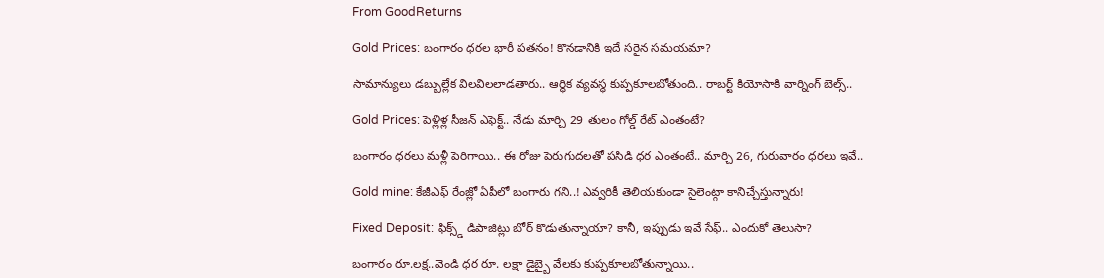From GoodReturns

Gold Prices: బంగారం ధరల భారీ పతనం! కొనడానికి ఇదే సరైన సమయమా?

సామాన్యులు డబ్బుల్లేక విలవిలలాడతారు.. ఆర్థిక వ్యవస్థ కుప్పకూలబోతుంది.. రాబర్ట్ కియోసాకి వార్నింగ్ బెల్స్..

Gold Prices: పెళ్లిళ్ల సీజన్ ఎఫెక్ట్.. నేడు మార్చి 29 తులం గోల్డ్ రేట్ ఎంతంటే?

బంగారం ధరలు మళ్లీ పెరిగాయి.. ఈ రోజు పెరుగుదలతో పసిడి ధర ఎంతంటే.. మార్చి 26, గురువారం ధరలు ఇవే..

Gold mine: కేజీఎఫ్ రేంజ్లో ఏపీలో బంగారు గని..! ఎవ్వరికీ తెలియకుండా సైలెంట్గా కానిచ్చేస్తున్నారు!

Fixed Deposit: ఫిక్స్డ్ డిపాజిట్లు బోర్ కొడుతున్నాయా? కానీ, ఇప్పుడు ఇవే సేఫ్.. ఎందుకో తెలుసా?

బంగారం రూ.లక్ష..వెండి ధర రూ. లక్షా డైబ్బై వేలకు కుప్పకూలబోతున్నాయి..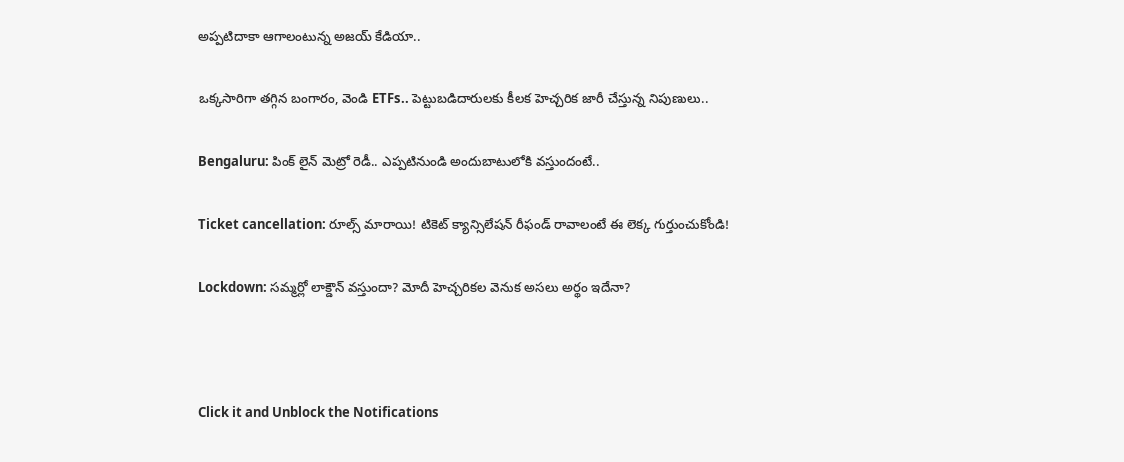అప్పటిదాకా ఆగాలంటున్న అజయ్ కేడియా..

ఒక్కసారిగా తగ్గిన బంగారం, వెండి ETFs.. పెట్టుబడిదారులకు కీలక హెచ్చరిక జారీ చేస్తున్న నిపుణులు..

Bengaluru: పింక్ లైన్ మెట్రో రెడీ.. ఎప్పటినుండి అందుబాటులోకి వస్తుందంటే..

Ticket cancellation: రూల్స్ మారాయి! టికెట్ క్యాన్సిలేషన్ రీఫండ్ రావాలంటే ఈ లెక్క గుర్తుంచుకోండి!

Lockdown: సమ్మర్లో లాక్డౌన్ వస్తుందా? మోదీ హెచ్చరికల వెనుక అసలు అర్థం ఇదేనా?



Click it and Unblock the Notifications